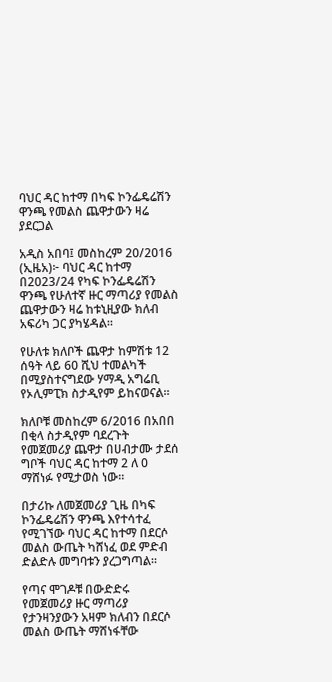ባህር ዳር ከተማ በካፍ ኮንፌዴሬሽን ዋንጫ የመልስ ጨዋታውን ዛሬ ያደርጋል

አዲስ አበባ፤ መስከረም 20/2016 (ኢዜአ)፦ ባህር ዳር ከተማ በ2023/24 የካፍ ኮንፌዴሬሽን ዋንጫ የሁለተኛ ዙር ማጣሪያ የመልስ ጨዋታውን ዛሬ ከቱኒዚያው ክለብ አፍሪካ ጋር ያካሄዳል።

የሁለቱ ክለቦች ጨዋታ ከምሽቱ 12 ሰዓት ላይ 60 ሺህ ተመልካች በሚያስተናግደው ሃማዲ አግሬቢ የኦሊምፒክ ስታዲየም ይከናወናል።

ክለቦቹ መስከረም 6/2016 በአበበ በቂላ ስታዲየም ባደረጉት የመጀመሪያ ጨዋታ በሀብታሙ ታደሰ ግቦች ባህር ዳር ከተማ 2 ለ 0 ማሸነፉ የሚታወስ ነው።

በታሪኩ ለመጀመሪያ ጊዜ በካፍ ኮንፌዴሬሽን ዋንጫ እየተሳተፈ የሚገኘው ባህር ዳር ከተማ በደርሶ መልስ ውጤት ካሸነፈ ወደ ምድብ ድልድሉ መግባቱን ያረጋግጣል።

የጣና ሞገዶቹ በውድድሩ የመጀመሪያ ዙር ማጣሪያ የታንዛንያውን አዛም ክለብን በደርሶ መልስ ውጤት ማሸነፋቸው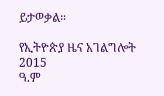ይታወቃል።

የኢትዮጵያ ዜና አገልግሎት
2015
ዓ.ም